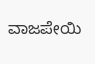ವಾಜಪೇಯಿ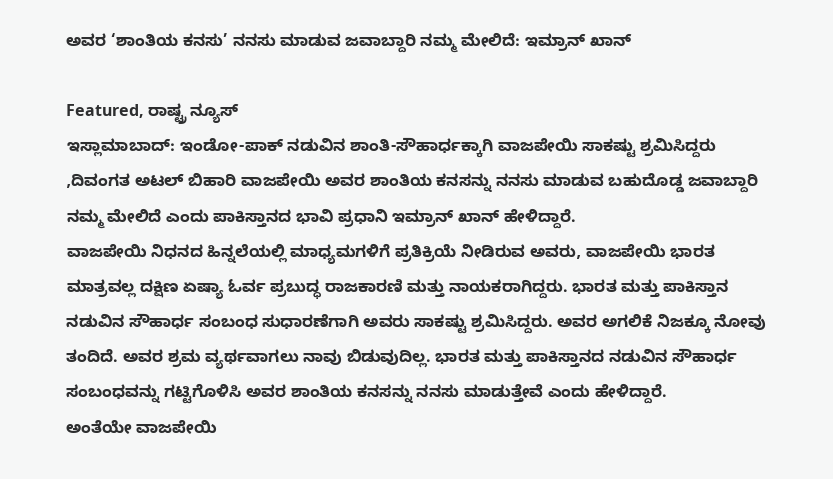ಅವರ ‘ಶಾಂತಿಯ ಕನಸು’ ನನಸು ಮಾಡುವ ಜವಾಬ್ದಾರಿ ನಮ್ಮ ಮೇಲಿದೆ: ಇಮ್ರಾನ್ ಖಾನ್

Featured, ರಾಷ್ಟ್ರ ನ್ಯೂಸ್
ಇಸ್ಲಾಮಾಬಾದ್: ಇಂಡೋ-ಪಾಕ್ ನಡುವಿನ ಶಾಂತಿ-ಸೌಹಾರ್ಧಕ್ಕಾಗಿ ವಾಜಪೇಯಿ ಸಾಕಷ್ಟು ಶ್ರಮಿಸಿದ್ದರು ,ದಿವಂಗತ ಅಟಲ್ ಬಿಹಾರಿ ವಾಜಪೇಯಿ ಅವರ ಶಾಂತಿಯ ಕನಸನ್ನು ನನಸು ಮಾಡುವ ಬಹುದೊಡ್ಡ ಜವಾಬ್ದಾರಿ ನಮ್ಮ ಮೇಲಿದೆ ಎಂದು ಪಾಕಿಸ್ತಾನದ ಭಾವಿ ಪ್ರಧಾನಿ ಇಮ್ರಾನ್ ಖಾನ್ ಹೇಳಿದ್ದಾರೆ.
ವಾಜಪೇಯಿ ನಿಧನದ ಹಿನ್ನಲೆಯಲ್ಲಿ ಮಾಧ್ಯಮಗಳಿಗೆ ಪ್ರತಿಕ್ರಿಯೆ ನೀಡಿರುವ ಅವರು, ವಾಜಪೇಯಿ ಭಾರತ ಮಾತ್ರವಲ್ಲ ದಕ್ಷಿಣ ಏಷ್ಯಾ ಓರ್ವ ಪ್ರಬುದ್ಧ ರಾಜಕಾರಣಿ ಮತ್ತು ನಾಯಕರಾಗಿದ್ದರು. ಭಾರತ ಮತ್ತು ಪಾಕಿಸ್ತಾನ ನಡುವಿನ ಸೌಹಾರ್ಧ ಸಂಬಂಧ ಸುಧಾರಣೆಗಾಗಿ ಅವರು ಸಾಕಷ್ಟು ಶ್ರಮಿಸಿದ್ದರು. ಅವರ ಅಗಲಿಕೆ ನಿಜಕ್ಕೂ ನೋವು ತಂದಿದೆ. ಅವರ ಶ್ರಮ ವ್ಯರ್ಥವಾಗಲು ನಾವು ಬಿಡುವುದಿಲ್ಲ. ಭಾರತ ಮತ್ತು ಪಾಕಿಸ್ತಾನದ ನಡುವಿನ ಸೌಹಾರ್ಧ ಸಂಬಂಧವನ್ನು ಗಟ್ಟಿಗೊಳಿಸಿ ಅವರ ಶಾಂತಿಯ ಕನಸನ್ನು ನನಸು ಮಾಡುತ್ತೇವೆ ಎಂದು ಹೇಳಿದ್ದಾರೆ.
ಅಂತೆಯೇ ವಾಜಪೇಯಿ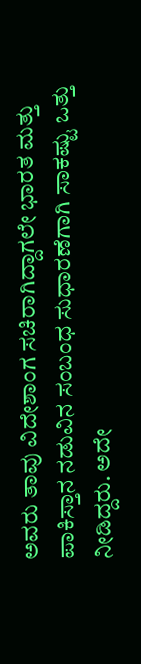ಅವರು ತಾವು ವಿದೇಶಾಂಗ ಸಚಿರಾಗಿದ್ದಾಗಲೇ ಭಾರತ ಮತ್ತು ಪಾಕಿಸ್ತಾನ ನಡುವಿನ ಸಂಬಂಧ ಸುಧಾರಣೆಗಾಗಿ ಸಾಕಷ್ಟು ಒತ್ತು ನೀಡಿದ್ದರು. ಅದೇ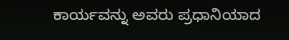ಕಾರ್ಯವನ್ನು ಅವರು ಪ್ರಧಾನಿಯಾದ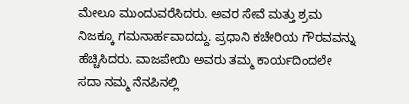ಮೇಲೂ ಮುಂದುವರೆಸಿದರು. ಅವರ ಸೇವೆ ಮತ್ತು ಶ್ರಮ ನಿಜಕ್ಕೂ ಗಮನಾರ್ಹವಾದದ್ದು. ಪ್ರಧಾನಿ ಕಚೇರಿಯ ಗೌರವವನ್ನು ಹೆಚ್ಚಿಸಿದರು. ವಾಜಪೇಯಿ ಅವರು ತಮ್ಮ ಕಾರ್ಯದಿಂದಲೇ ಸದಾ ನಮ್ಮ ನೆನಪಿನಲ್ಲಿ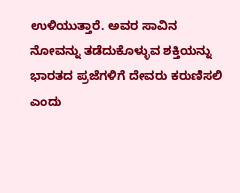ಉಳಿಯುತ್ತಾರೆ. ಅವರ ಸಾವಿನ ನೋವನ್ನು ತಡೆದುಕೊಳ್ಳುವ ಶಕ್ತಿಯನ್ನು ಭಾರತದ ಪ್ರಜೆಗಳಿಗೆ ದೇವರು ಕರುಣಿಸಲಿ ಎಂದು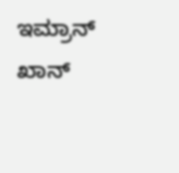ಇಮ್ರಾನ್ ಖಾನ್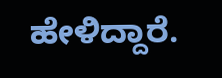ಹೇಳಿದ್ದಾರೆ.